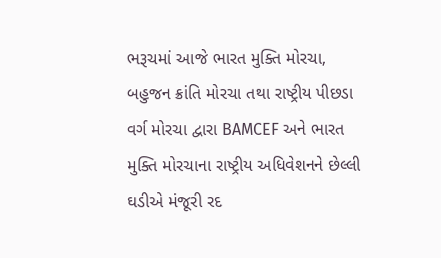ભરૂચમાં આજે ભારત મુક્તિ મોરચા, બહુજન ક્રાંતિ મોરચા તથા રાષ્ટ્રીય પીછડા વર્ગ મોરચા દ્વારા BAMCEF અને ભારત મુક્તિ મોરચાના રાષ્ટ્રીય અધિવેશનને છેલ્લી ઘડીએ મંજૂરી રદ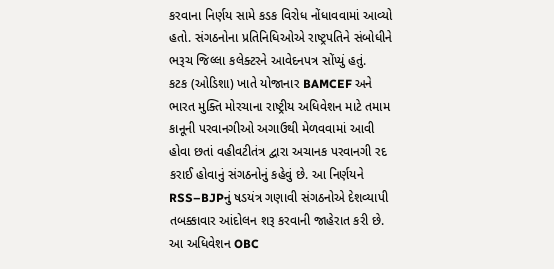કરવાના નિર્ણય સામે કડક વિરોધ નોંધાવવામાં આવ્યો હતો. સંગઠનોના પ્રતિનિધિઓએ રાષ્ટ્રપતિને સંબોધીને ભરૂચ જિલ્લા કલેક્ટરને આવેદનપત્ર સોંપ્યું હતું.
કટક (ઓડિશા) ખાતે યોજાનાર BAMCEF અને ભારત મુક્તિ મોરચાના રાષ્ટ્રીય અધિવેશન માટે તમામ કાનૂની પરવાનગીઓ અગાઉથી મેળવવામાં આવી હોવા છતાં વહીવટીતંત્ર દ્વારા અચાનક પરવાનગી રદ કરાઈ હોવાનું સંગઠનોનું કહેવું છે. આ નિર્ણયને RSS–BJPનું ષડયંત્ર ગણાવી સંગઠનોએ દેશવ્યાપી તબક્કાવાર આંદોલન શરૂ કરવાની જાહેરાત કરી છે.
આ અધિવેશન OBC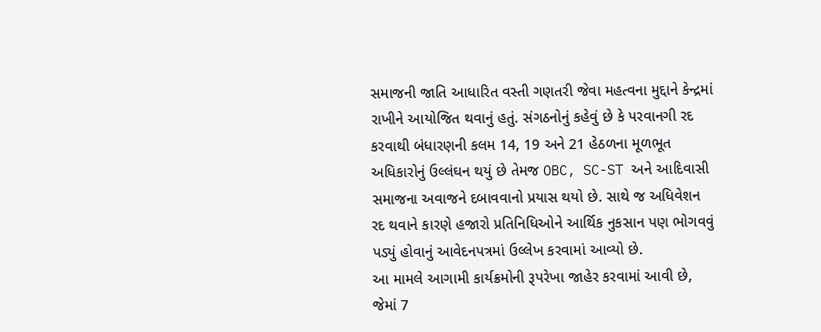સમાજની જાતિ આધારિત વસ્તી ગણતરી જેવા મહત્વના મુદ્દાને કેન્દ્રમાં રાખીને આયોજિત થવાનું હતું. સંગઠનોનું કહેવું છે કે પરવાનગી રદ કરવાથી બંધારણની કલમ 14, 19 અને 21 હેઠળના મૂળભૂત અધિકારોનું ઉલ્લંઘન થયું છે તેમજ OBC, SC-ST અને આદિવાસી સમાજના અવાજને દબાવવાનો પ્રયાસ થયો છે. સાથે જ અધિવેશન રદ થવાને કારણે હજારો પ્રતિનિધિઓને આર્થિક નુકસાન પણ ભોગવવું પડ્યું હોવાનું આવેદનપત્રમાં ઉલ્લેખ કરવામાં આવ્યો છે.
આ મામલે આગામી કાર્યક્રમોની રૂપરેખા જાહેર કરવામાં આવી છે, જેમાં 7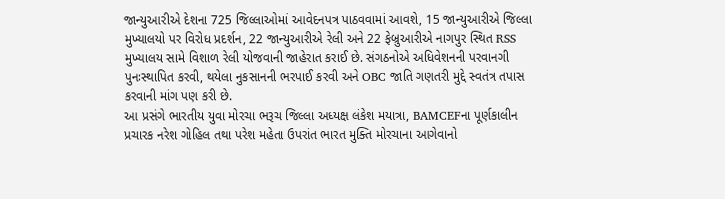જાન્યુઆરીએ દેશના 725 જિલ્લાઓમાં આવેદનપત્ર પાઠવવામાં આવશે, 15 જાન્યુઆરીએ જિલ્લા મુખ્યાલયો પર વિરોધ પ્રદર્શન, 22 જાન્યુઆરીએ રેલી અને 22 ફેબ્રુઆરીએ નાગપુર સ્થિત RSS મુખ્યાલય સામે વિશાળ રેલી યોજવાની જાહેરાત કરાઈ છે. સંગઠનોએ અધિવેશનની પરવાનગી પુનઃસ્થાપિત કરવી, થયેલા નુકસાનની ભરપાઈ કરવી અને OBC જાતિ ગણતરી મુદ્દે સ્વતંત્ર તપાસ કરવાની માંગ પણ કરી છે.
આ પ્રસંગે ભારતીય યુવા મોરચા ભરૂચ જિલ્લા અધ્યક્ષ લંકેશ મયાત્રા, BAMCEFના પૂર્ણકાલીન પ્રચારક નરેશ ગોહિલ તથા પરેશ મહેતા ઉપરાંત ભારત મુક્તિ મોરચાના આગેવાનો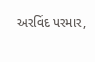અરવિંદ પરમાર,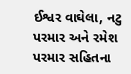ઈશ્વર વાઘેલા, નટુ પરમાર અને રમેશ પરમાર સહિતના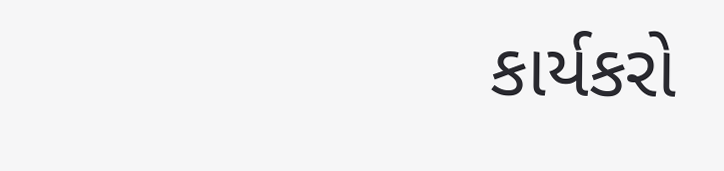કાર્યકરો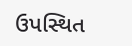ઉપસ્થિત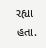રહ્યા હતા.